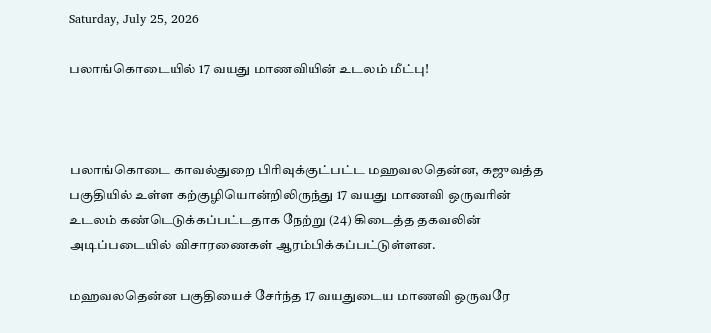Saturday, July 25, 2026

பலாங்கொடையில் 17 வயது மாணவியின் உடலம் மீட்பு!



பலாங்கொடை காவல்துறை பிரிவுக்குட்பட்ட மஹவலதென்ன, கஜுவத்த பகுதியில் உள்ள கற்குழியொன்றிலிருந்து 17 வயது மாணவி ஒருவரின் உடலம் கண்டெடுக்கப்பட்டதாக நேற்று (24) கிடைத்த தகவலின் அடிப்படையில் விசாரணைகள் ஆரம்பிக்கப்பட்டுள்ளன.

மஹவலதென்ன பகுதியைச் சேர்ந்த 17 வயதுடைய மாணவி ஒருவரே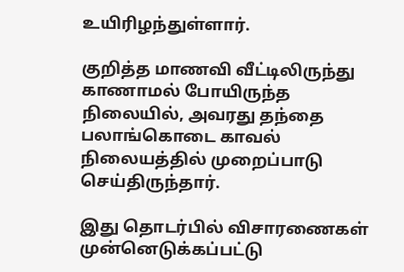உயிரிழந்துள்ளார்.

குறித்த மாணவி வீட்டிலிருந்து காணாமல் போயிருந்த நிலையில், அவரது தந்தை பலாங்கொடை காவல் நிலையத்தில் முறைப்பாடு செய்திருந்தார்.

இது தொடர்பில் விசாரணைகள் முன்னெடுக்கப்பட்டு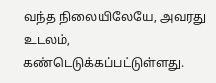வந்த நிலையிலேயே, அவரது உடலம், கண்டெடுக்கப்பட்டுள்ளது.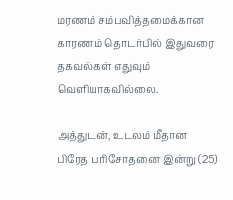மரணம் சம்பவித்தமைக்கான காரணம் தொடர்பில் இதுவரை தகவல்கள் எதுவும் வெளியாகவில்லை.

அத்துடன், உடலம் மீதான பிரேத பரிசோதனை இன்று (25)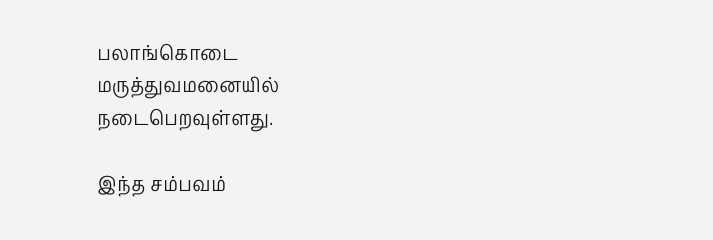பலாங்கொடை மருத்துவமனையில் நடைபெறவுள்ளது.

இந்த சம்பவம்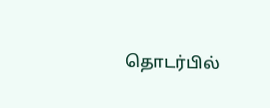தொடர்பில்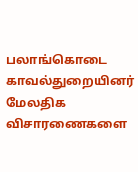பலாங்கொடை காவல்துறையினர் மேலதிக விசாரணைகளை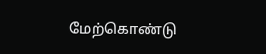மேற்கொண்டு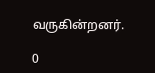வருகின்றனர்.

0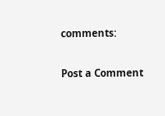comments:

Post a Comment